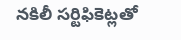నకిలీ సర్టిఫికెట్లతో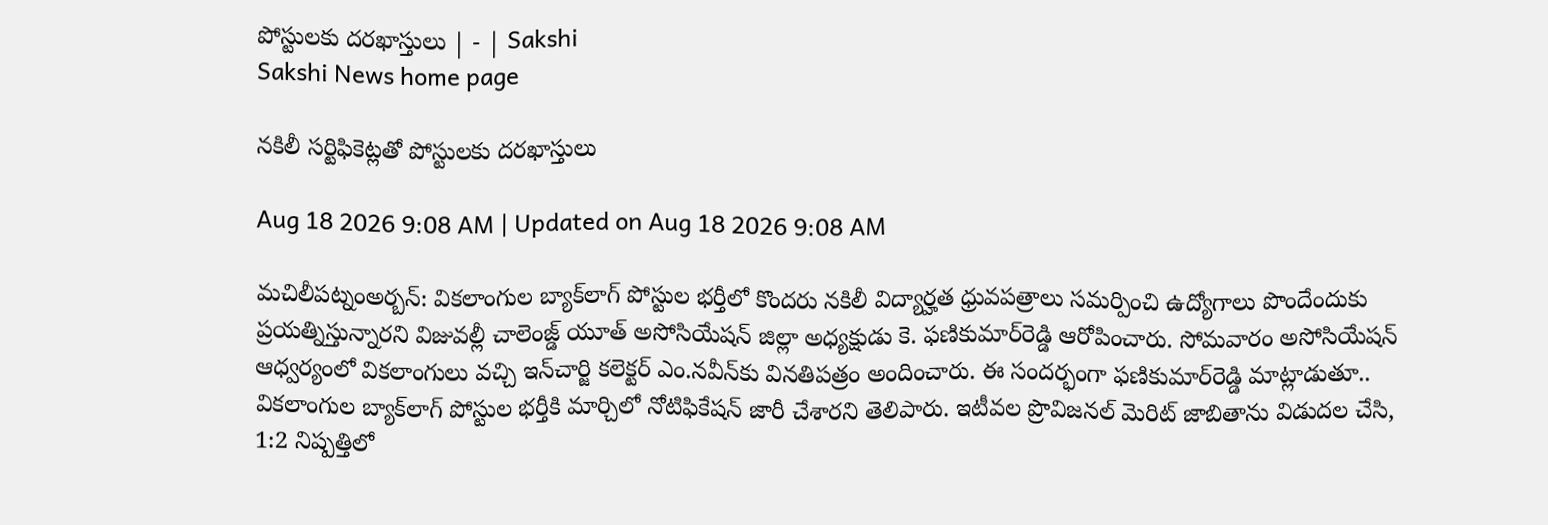పోస్టులకు దరఖాస్తులు | - | Sakshi
Sakshi News home page

నకిలీ సర్టిఫికెట్లతో పోస్టులకు దరఖాస్తులు

Aug 18 2026 9:08 AM | Updated on Aug 18 2026 9:08 AM

మచిలీపట్నంఅర్బన్‌: వికలాంగుల బ్యాక్‌లాగ్‌ పోస్టుల భర్తీలో కొందరు నకిలీ విద్యార్హత ధ్రువపత్రాలు సమర్పించి ఉద్యోగాలు పొందేందుకు ప్రయత్నిస్తున్నారని విజువల్లీ చాలెంజ్డ్‌ యూత్‌ అసోసియేషన్‌ జిల్లా అధ్యక్షుడు కె. ఫణికుమార్‌రెడ్డి ఆరోపించారు. సోమవారం అసోసియేషన్‌ ఆధ్వర్యంలో వికలాంగులు వచ్చి ఇన్‌చార్జి కలెక్టర్‌ ఎం.నవీన్‌కు వినతిపత్రం అందించారు. ఈ సందర్భంగా ఫణికుమార్‌రెడ్డి మాట్లాడుతూ.. వికలాంగుల బ్యాక్‌లాగ్‌ పోస్టుల భర్తీకి మార్చిలో నోటిఫికేషన్‌ జారీ చేశారని తెలిపారు. ఇటీవల ప్రొవిజనల్‌ మెరిట్‌ జాబితాను విడుదల చేసి, 1:2 నిష్పత్తిలో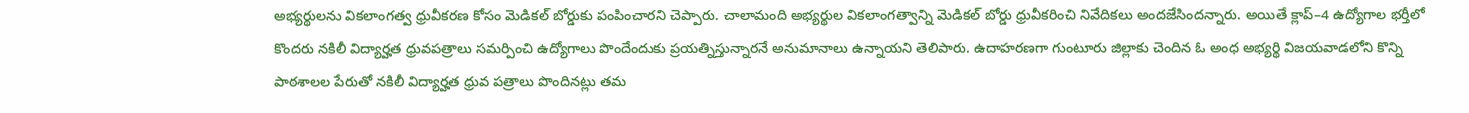అభ్యర్థులను వికలాంగత్వ ధ్రువీకరణ కోసం మెడికల్‌ బోర్డుకు పంపించారని చెప్పారు. చాలామంది అభ్యర్థుల వికలాంగత్వాన్ని మెడికల్‌ బోర్డు ధ్రువీకరించి నివేదికలు అందజేసిందన్నారు. అయితే క్లాప్‌–4 ఉద్యోగాల భర్తీలో కొందరు నకిలీ విద్యార్హత ధ్రువపత్రాలు సమర్పించి ఉద్యోగాలు పొందేందుకు ప్రయత్నిస్తున్నారనే అనుమానాలు ఉన్నాయని తెలిపారు. ఉదాహరణగా గుంటూరు జిల్లాకు చెందిన ఓ అంధ అభ్యర్థి విజయవాడలోని కొన్ని పాఠశాలల పేరుతో నకిలీ విద్యార్హత ధ్రువ పత్రాలు పొందినట్లు తమ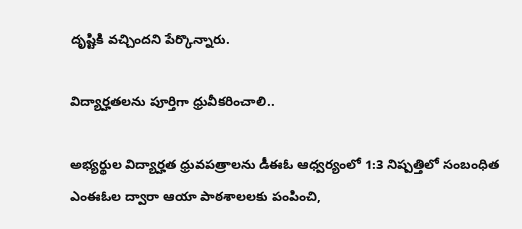దృష్టికి వచ్చిందని పేర్కొన్నారు.

విద్యార్హతలను పూర్తిగా ధ్రువీకరించాలి..

అభ్యర్థుల విద్యార్హత ధ్రువపత్రాలను డీఈఓ ఆధ్వర్యంలో 1:3 నిష్పత్తిలో సంబంధిత ఎంఈఓల ద్వారా ఆయా పాఠశాలలకు పంపించి,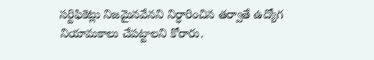సర్టిఫికెట్లు నిజమైనవేనని నిర్ధారించిన తర్వాతే ఉద్యోగ నియామకాలు చేపట్టాలని కోరారు.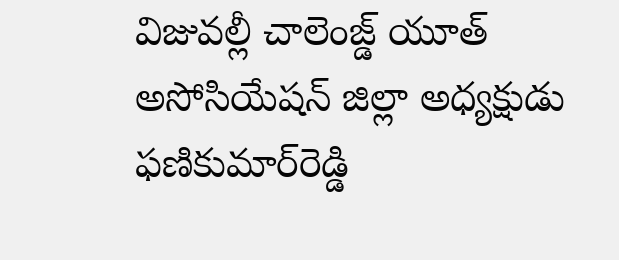విజువల్లీ చాలెంజ్డ్‌ యూత్‌ అసోసియేషన్‌ జిల్లా అధ్యక్షుడు ఫణికుమార్‌రెడ్డి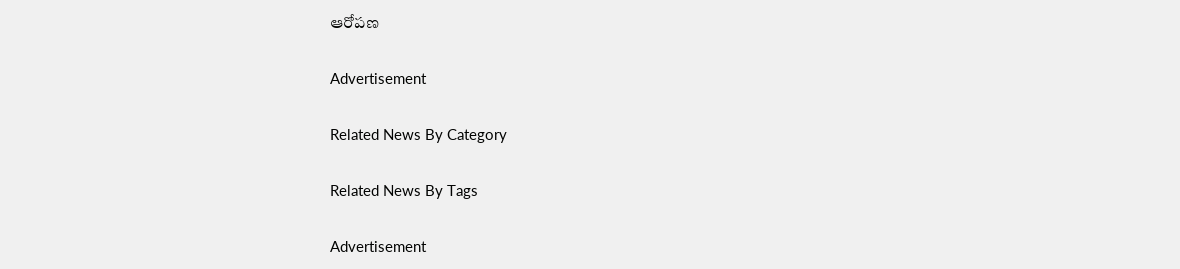ఆరోపణ

Advertisement

Related News By Category

Related News By Tags

Advertisement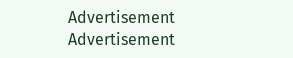Advertisement
Advertisement